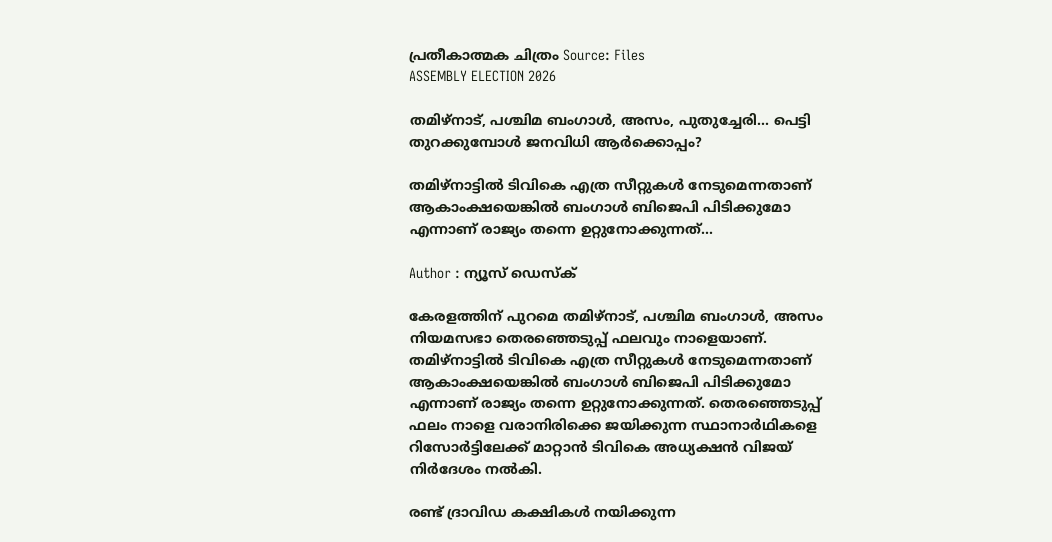പ്രതീകാത്മക ചിത്രം Source: Files
ASSEMBLY ELECTION 2026

തമിഴ്‌നാട്, പശ്ചിമ ബംഗാൾ, അസം, പുതുച്ചേരി... പെട്ടി തുറക്കുമ്പോൾ ജനവിധി ആർക്കൊപ്പം?

തമിഴ്നാട്ടിൽ ടിവികെ എത്ര സീറ്റുകൾ നേടുമെന്നതാണ് ആകാംക്ഷയെങ്കിൽ ബംഗാൾ ബിജെപി പിടിക്കുമോ എന്നാണ് രാജ്യം തന്നെ ഉറ്റുനോക്കുന്നത്...

Author : ന്യൂസ് ഡെസ്ക്

കേരളത്തിന് പുറമെ തമിഴ്‌നാട്, പശ്ചിമ ബംഗാൾ, അസം നിയമസഭാ തെരഞ്ഞെടുപ്പ് ഫലവും നാളെയാണ്. തമിഴ്നാട്ടിൽ ടിവികെ എത്ര സീറ്റുകൾ നേടുമെന്നതാണ് ആകാംക്ഷയെങ്കിൽ ബംഗാൾ ബിജെപി പിടിക്കുമോ എന്നാണ് രാജ്യം തന്നെ ഉറ്റുനോക്കുന്നത്. തെരഞ്ഞെടുപ്പ് ഫലം നാളെ വരാനിരിക്കെ ജയിക്കുന്ന സ്ഥാനാർഥികളെ റിസോർട്ടിലേക്ക് മാറ്റാൻ ടിവികെ അധ്യക്ഷൻ വിജയ് നിർദേശം നൽകി.

രണ്ട് ദ്രാവിഡ കക്ഷികൾ നയിക്കുന്ന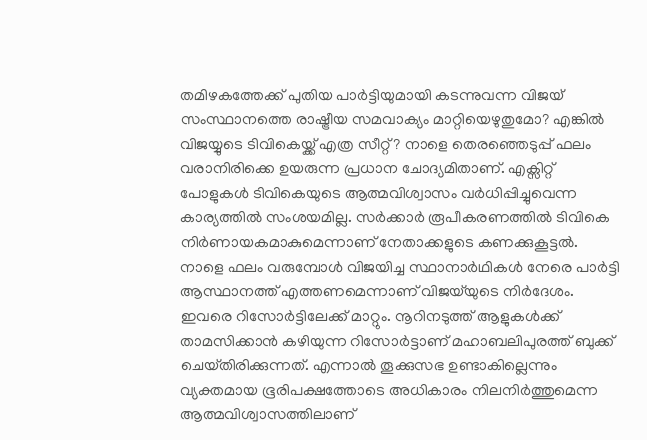തമിഴകത്തേക്ക് പുതിയ പാർട്ടിയുമായി കടന്നുവന്ന വിജയ് സംസ്ഥാനത്തെ രാഷ്ട്രീയ സമവാക്യം മാറ്റിയെഴുതുമോ? എങ്കിൽ വിജയ്യുടെ ടിവികെയ്ക്ക് എത്ര സീറ്റ്? നാളെ തെരഞ്ഞെടുപ്പ് ഫലം വരാനിരിക്കെ ഉയരുന്ന പ്രധാന ചോദ്യമിതാണ്. എക്സിറ്റ് പോളുകൾ ടിവികെയുടെ ആത്മവിശ്വാസം വർധിപ്പിച്ചുവെന്ന കാര്യത്തിൽ സംശയമില്ല. സർക്കാർ രൂപീകരണത്തിൽ ടിവികെ നിർണായകമാകുമെന്നാണ് നേതാക്കളുടെ കണക്കുകൂട്ടൽ. നാളെ ഫലം വരുമ്പോൾ വിജയിച്ച സ്ഥാനാർഥികൾ നേരെ പാർട്ടി ആസ്ഥാനത്ത് എത്തണമെന്നാണ് വിജയ്‌യുടെ നിർദേശം. ഇവരെ റിസോർട്ടിലേക്ക് മാറ്റും. നൂറിനടുത്ത് ആളുകൾക്ക് താമസിക്കാൻ കഴിയുന്ന റിസോർട്ടാണ് മഹാബലിപുരത്ത് ബുക്ക് ചെയ്‌തിരിക്കുന്നത്‌. എന്നാൽ തൂക്കുസഭ ഉണ്ടാകില്ലെന്നും വ്യക്തമായ ഭൂരിപക്ഷത്തോടെ അധികാരം നിലനിർത്തുമെന്ന ആത്മവിശ്വാസത്തിലാണ്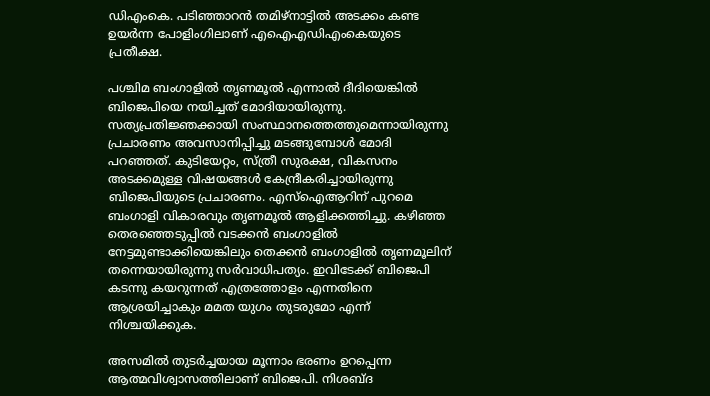ഡിഎംകെ. പടിഞ്ഞാറൻ തമിഴ്നാട്ടിൽ അടക്കം കണ്ട ഉയർന്ന പോളിംഗിലാണ് എഐഎഡിഎംകെയുടെ പ്രതീക്ഷ.

പശ്ചിമ ബംഗാളിൽ തൃണമൂൽ എന്നാൽ ദീദിയെങ്കിൽ ബിജെപിയെ നയിച്ചത് മോദിയായിരുന്നു. സത്യപ്രതിജ്ഞക്കായി സംസ്ഥാനത്തെത്തുമെന്നായിരുന്നു പ്രചാരണം അവസാനിപ്പിച്ചു മടങ്ങുമ്പോൾ മോദി പറഞ്ഞത്. കുടിയേറ്റം, സ്ത്രീ സുരക്ഷ, വികസനം അടക്കമുള്ള വിഷയങ്ങൾ കേന്ദ്രീകരിച്ചായിരുന്നു ബിജെപിയുടെ പ്രചാരണം. എസ്ഐആറിന് പുറമെ ബംഗാളി വികാരവും തൃണമൂൽ ആളിക്കത്തിച്ചു. കഴിഞ്ഞ തെരഞ്ഞെടുപ്പിൽ വടക്കൻ ബംഗാളിൽ നേട്ടമുണ്ടാക്കിയെങ്കിലും തെക്കൻ ബംഗാളിൽ തൃണമൂലിന് തന്നെയായിരുന്നു സർവാധിപത്യം. ഇവിടേക്ക് ബിജെപി കടന്നു കയറുന്നത് എത്രത്തോളം എന്നതിനെ ആശ്രയിച്ചാകും മമത യുഗം തുടരുമോ എന്ന് നിശ്ചയിക്കുക.

അസമിൽ തുടർച്ചയായ മൂന്നാം ഭരണം ഉറപ്പെന്ന ആത്മവിശ്വാസത്തിലാണ് ബിജെപി. നിശബ്ദ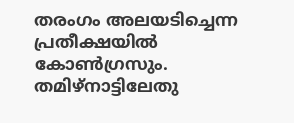തരംഗം അലയടിച്ചെന്ന പ്രതീക്ഷയിൽ കോൺഗ്രസും. തമിഴ്നാട്ടിലേതു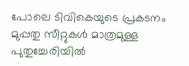പോലെ ടിവികെയുടെ പ്രകടനം മുപ്പതു സീറ്റുകൾ മാത്രമുള്ള പുതുച്ചേരിയിൽ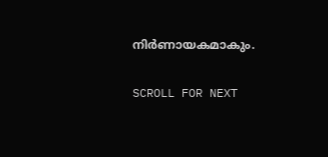നിർണായകമാകും.

SCROLL FOR NEXT